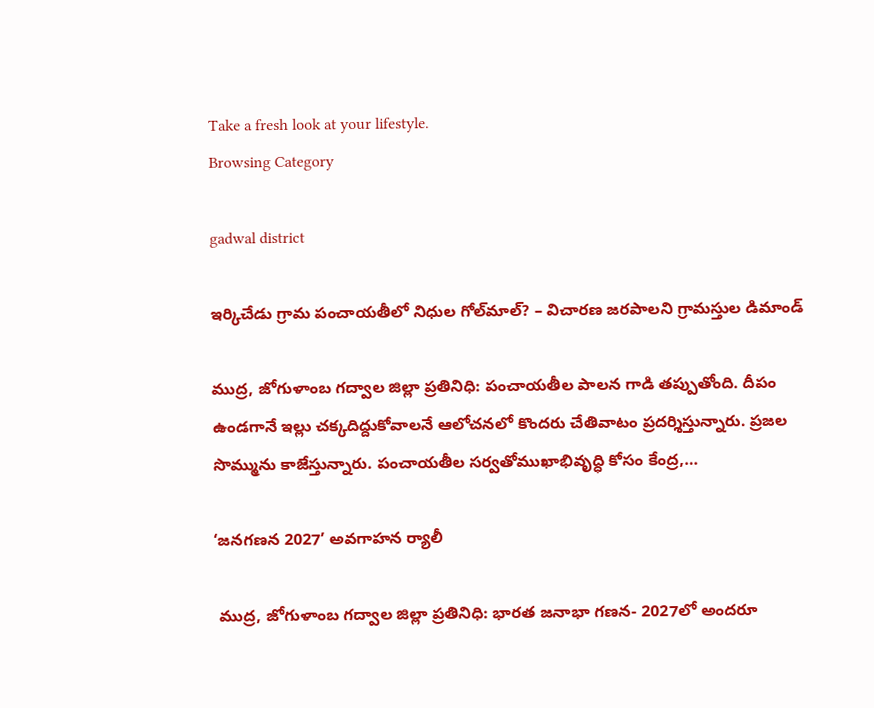Take a fresh look at your lifestyle.
Browsing Category

gadwal district

ఇర్కిచేడు గ్రామ పంచాయతీలో నిధుల గోల్‌మాల్? – విచారణ జరపాలని గ్రామస్తుల డిమాండ్

ముద్ర, జోగుళాంబ గద్వాల జిల్లా ప్రతినిధి: పంచాయతీల పాలన గాడి తప్పుతోంది. దీపం ఉండగానే ఇల్లు చక్కదిద్దుకోవాలనే ఆలోచనలో కొందరు చేతివాటం ప్రదర్శిస్తున్నారు. ప్రజల సొమ్మును కాజేస్తున్నారు. పంచాయతీల సర్వతోముఖాభివృద్ధి కోసం కేంద్ర,…

‘జనగణన 2027’ అవగాహన ర్యాలీ

 ముద్ర, జోగుళాంబ గద్వాల‌ జిల్లా ప్రతినిధి: భారత జనాభా గణన- 2027లో అందరూ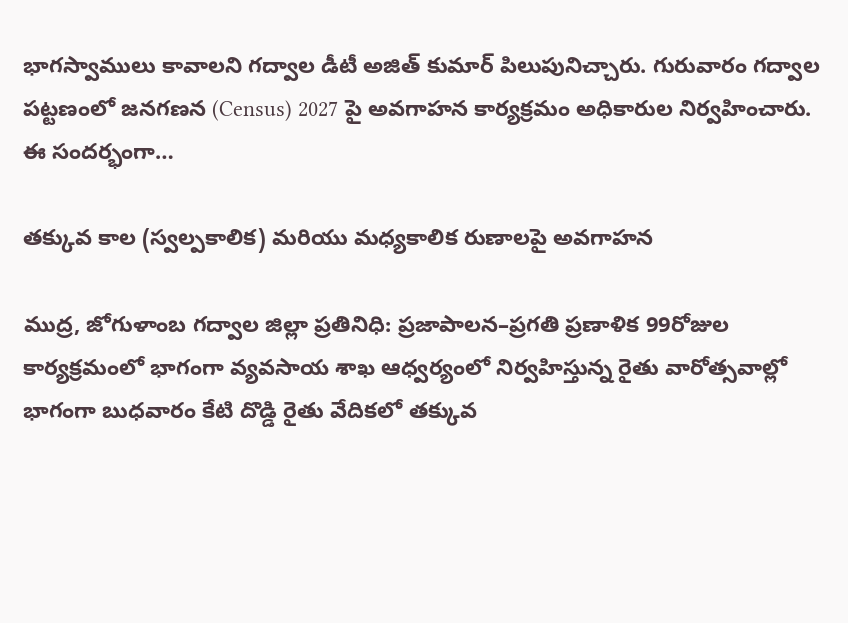భాగస్వాములు కావాలని గద్వాల డీటీ అజిత్ కుమార్ పిలుపునిచ్చారు. గురువారం గద్వాల పట్టణంలో జనగణన (Census) 2027 పై అవగాహన కార్యక్రమం అధికారుల నిర్వహించారు. ఈ సందర్భంగా…

తక్కువ కాల (స్వల్పకాలిక) మరియు మధ్యకాలిక రుణాలపై అవగాహన

ముద్ర, జోగుళాంబ గద్వాల‌ జిల్లా ప్రతినిధి: ప్రజాపాలన–ప్రగతి ప్రణాళిక 99రోజుల కార్యక్రమంలో భాగంగా వ్యవసాయ శాఖ ఆధ్వర్యంలో ‌నిర్వహిస్తున్న రైతు వారోత్సవాల్లో భాగంగా బుధవారం కేటి దొడ్డి రైతు వేదికలో తక్కువ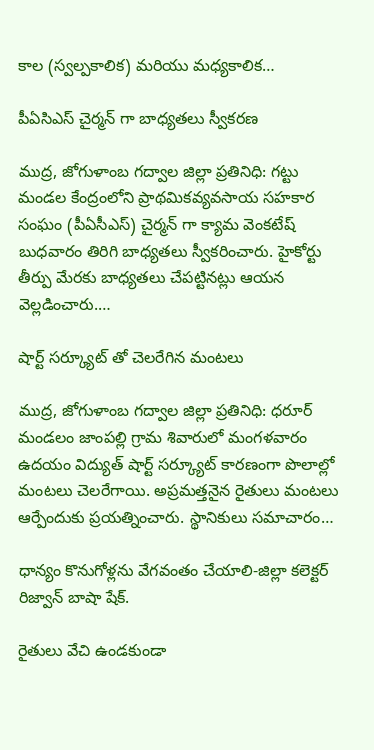కాల (స్వల్పకాలిక) మరియు మధ్యకాలిక…

పీఏసిఎస్ చైర్మన్ గా బాధ్యతలు స్వీకరణ

ముద్ర, జోగుళాంబ గద్వాల‌ జిల్లా ప్రతినిధి: గట్టు మండల కేంద్రంలోని ప్రాథమికవ్యవసాయ సహకార సంఘం (పీఏసీఎస్) చైర్మన్ గా క్యామ వెంకటేష్ బుధవారం తిరిగి బాధ్యతలు స్వీకరించారు. హైకోర్టు తీర్పు మేరకు బాధ్యతలు చేపట్టినట్లు ఆయన వెల్లడించారు.…

షార్ట్ సర్క్యూట్ తో చెలరేగిన మంటలు

ముద్ర, జోగుళాంబ గద్వాల‌ జిల్లా ప్రతినిధి: ధరూర్ మండలం జాంపల్లి గ్రామ శివారులో మంగళవారం ఉదయం విద్యుత్ షార్ట్ సర్క్యూట్ కారణంగా పొలాల్లో మంటలు చెలరేగాయి. అప్రమత్తనైన రైతులు మంటలు ఆర్పేందుకు ప్రయత్నించారు. స్థానికులు సమాచారం…

ధాన్యం కొనుగోళ్లను వేగవంతం చేయాలి-జిల్లా కలెక్టర్ రిజ్వాన్ బాషా షేక్.

రైతులు వేచి ఉండకుండా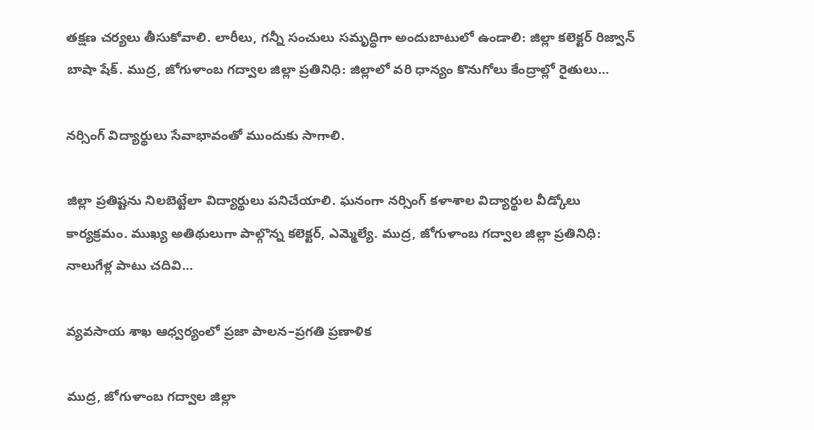తక్షణ చర్యలు తీసుకోవాలి. లారీలు, గన్నీ సంచులు సమృద్ధిగా అందుబాటులో ఉండాలి: జిల్లా కలెక్టర్ రిజ్వాన్ బాషా షేక్. ముద్ర, జోగుళాంబ గద్వాల‌ జిల్లా ప్రతినిధి: జిల్లాలో వరి ధాన్యం కొనుగోలు కేంద్రాల్లో రైతులు…

నర్సింగ్ విద్యార్థులు సేవాభావంతో ముందుకు సాగాలి.

జిల్లా ప్రతిష్టను నిలబెట్టేలా విద్యార్థులు పనిచేయాలి. ఘనంగా నర్సింగ్ కళాశాల విద్యార్థుల వీడ్కోలు కార్యక్రమం. ముఖ్య అతిథులుగా పాల్గొన్న కలెక్టర్, ఎమ్మెల్యే. ముద్ర, జోగుళాంబ గద్వాల‌ జిల్లా ప్రతినిధి: నాలుగేళ్ల పాటు చదివి…

వ్యవసాయ శాఖ ఆధ్వర్యంలో ప్రజా పాలన–ప్రగతి ప్రణాళిక

ముద్ర, జోగుళాంబ గద్వాల‌ జిల్లా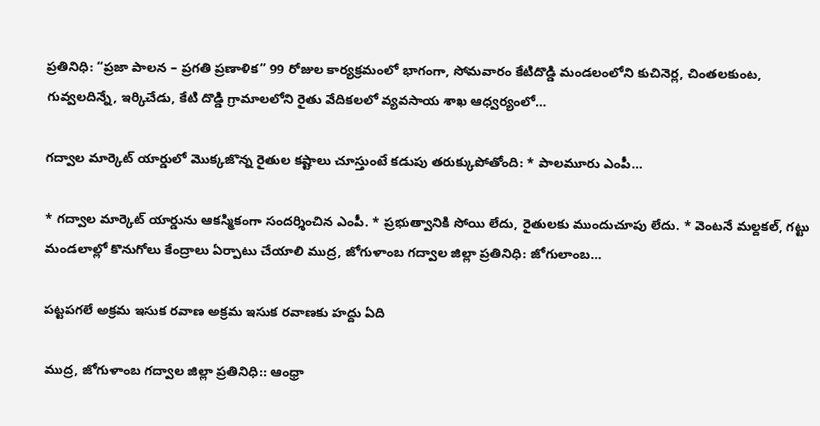ప్రతినిధి: “ప్రజా పాలన – ప్రగతి ప్రణాళిక” 99 రోజుల కార్యక్రమంలో భాగంగా, సోమవారం కేటిదొడ్డి మండలంలోని కుచినెర్ల, చింతలకుంట, గువ్వలదిన్నే, ఇర్కిచేడు, కేటి దొడ్డి గ్రామాలలోని రైతు వేదికలలో వ్యవసాయ శాఖ ఆధ్వర్యంలో…

గద్వాల మార్కెట్ యార్డులో మొక్కజొన్న రైతుల కష్టాలు చూస్తుంటే కడుపు తరుక్కుపోతోంది: * పాలమూరు ఎంపీ…

* గద్వాల మార్కెట్ యార్డును ఆకస్మికంగా సందర్శించిన ఎంపీ. * ప్రభుత్వానికి సోయి లేదు, రైతులకు ముందుచూపు లేదు. * వెంటనే మల్దకల్, గట్టు మండలాల్లో కొనుగోలు కేంద్రాలు ఏర్పాటు చేయాలి ముద్ర, జోగుళాంబ గద్వాల‌ జిల్లా ప్రతినిధి: జోగులాంబ…

పట్టపగలే అక్రమ ఇసుక రవాణ అక్రమ‌ ఇసుక రవాణకు హద్దు ఏది

ముద్ర, జోగుళాంబ గద్వాల‌ జిల్లా ప్రతినిధి:: ఆంధ్రా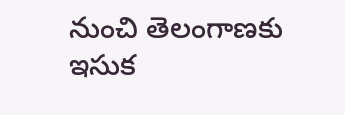నుంచి తెలంగాణకు ఇసుక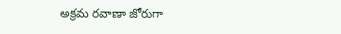అక్రమ రవాణా జోరుగా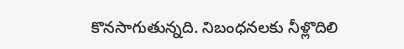కొనసాగుతున్నది. నిబంధనలకు నీళ్లొదిలి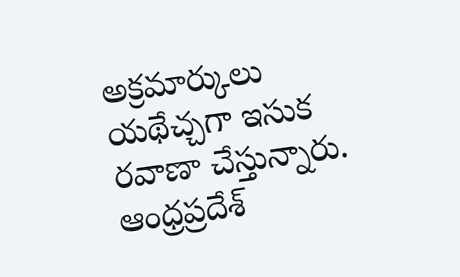అక్రమార్కులు యథేచ్చగా ఇసుక రవాణా చేస్తున్నారు. ఆంధ్రప్రదేశ్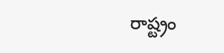రాష్ట్రం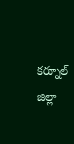కర్నూల్ జిల్లా‌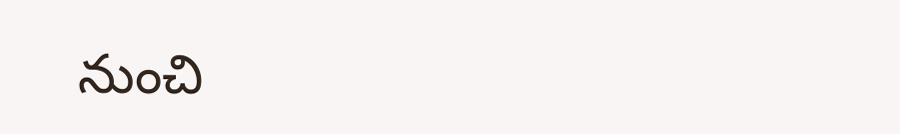నుంచి‌‌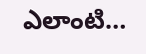ఎలాంటి…